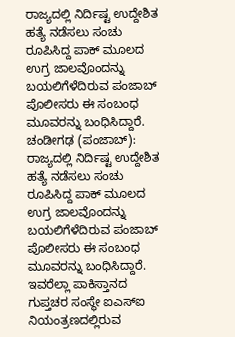ರಾಜ್ಯದಲ್ಲಿ ನಿರ್ದಿಷ್ಟ ಉದ್ದೇಶಿತ ಹತ್ಯೆ ನಡೆಸಲು ಸಂಚು ರೂಪಿಸಿದ್ದ ಪಾಕ್ ಮೂಲದ ಉಗ್ರ ಜಾಲವೊಂದನ್ನು ಬಯಲಿಗೆಳೆದಿರುವ ಪಂಜಾಬ್ ಪೊಲೀಸರು ಈ ಸಂಬಂಧ ಮೂವರನ್ನು ಬಂಧಿಸಿದ್ದಾರೆ.
ಚಂಡೀಗಢ (ಪಂಜಾಬ್): ರಾಜ್ಯದಲ್ಲಿ ನಿರ್ದಿಷ್ಟ ಉದ್ದೇಶಿತ ಹತ್ಯೆ ನಡೆಸಲು ಸಂಚು ರೂಪಿಸಿದ್ದ ಪಾಕ್ ಮೂಲದ ಉಗ್ರ ಜಾಲವೊಂದನ್ನು ಬಯಲಿಗೆಳೆದಿರುವ ಪಂಜಾಬ್ ಪೊಲೀಸರು ಈ ಸಂಬಂಧ ಮೂವರನ್ನು ಬಂಧಿಸಿದ್ದಾರೆ. ಇವರೆಲ್ಲಾ ಪಾಕಿಸ್ತಾನದ ಗುಪ್ತಚರ ಸಂಸ್ಥೇ ಐಎಸ್ಐ ನಿಯಂತ್ರಣದಲ್ಲಿರುವ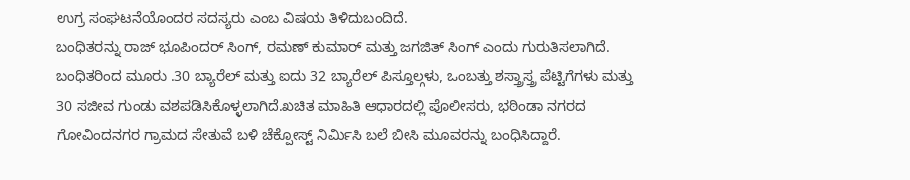ಉಗ್ರ ಸಂಘಟನೆಯೊಂದರ ಸದಸ್ಯರು ಎಂಬ ವಿಷಯ ತಿಳಿದುಬಂದಿದೆ.
ಬಂಧಿತರನ್ನು ರಾಜ್ ಭೂಪಿಂದರ್ ಸಿಂಗ್, ರಮಣ್ ಕುಮಾರ್ ಮತ್ತು ಜಗಜಿತ್ ಸಿಂಗ್ ಎಂದು ಗುರುತಿಸಲಾಗಿದೆ. ಬಂಧಿತರಿಂದ ಮೂರು .30 ಬ್ಯಾರೆಲ್ ಮತ್ತು ಐದು 32 ಬ್ಯಾರೆಲ್ ಪಿಸ್ತೂಲ್ಗಳು, ಒಂಬತ್ತು ಶಸ್ತ್ರಾಸ್ತ್ರ ಪೆಟ್ಟಿಗೆಗಳು ಮತ್ತು 30 ಸಜೀವ ಗುಂಡು ವಶಪಡಿಸಿಕೊಳ್ಳಲಾಗಿದೆ.ಖಚಿತ ಮಾಹಿತಿ ಆಧಾರದಲ್ಲಿ ಪೊಲೀಸರು, ಭಠಿಂಡಾ ನಗರದ ಗೋವಿಂದನಗರ ಗ್ರಾಮದ ಸೇತುವೆ ಬಳಿ ಚೆಕ್ಪೋಸ್ಟ್ ನಿರ್ಮಿಸಿ ಬಲೆ ಬೀಸಿ ಮೂವರನ್ನು ಬಂಧಿಸಿದ್ದಾರೆ.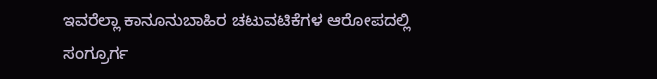ಇವರೆಲ್ಲಾ ಕಾನೂನುಬಾಹಿರ ಚಟುವಟಿಕೆಗಳ ಆರೋಪದಲ್ಲಿ ಸಂಗ್ರೂರ್ಗ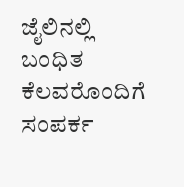ಜೈಲಿನಲ್ಲಿ ಬಂಧಿತ ಕೆಲವರೊಂದಿಗೆ ಸಂಪರ್ಕ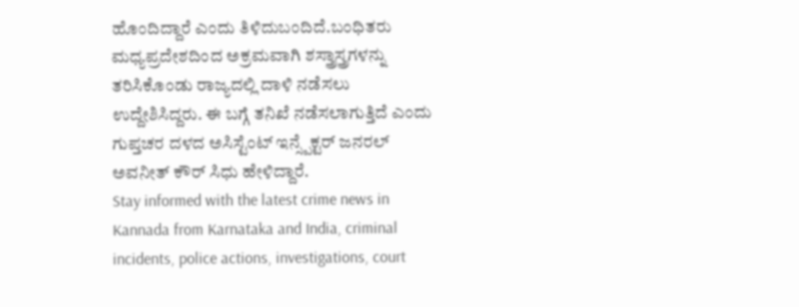ಹೊಂದಿದ್ದಾರೆ ಎಂದು ತಿಳಿದುಬಂದಿದೆ.ಬಂಧಿತರು ಮಧ್ಯಪ್ರದೇಶದಿಂದ ಅಕ್ರಮವಾಗಿ ಶಸ್ತ್ರಾಸ್ತ್ರಗಳನ್ನು ತರಿಸಿಕೊಂಡು ರಾಜ್ಯದಲ್ಲಿ ದಾಳಿ ನಡೆಸಲು ಉದ್ದೇಶಿಸಿದ್ದರು. ಈ ಬಗ್ಗೆ ತನಿಖೆ ನಡೆಸಲಾಗುತ್ತಿದೆ ಎಂದು ಗುಪ್ತಚರ ದಳದ ಅಸಿಸ್ಟೆಂಟ್ ಇನ್ಸ್ಪೆಕ್ಟರ್ ಜನರಲ್ ಅವನೀತ್ ಕೌರ್ ಸಿಧು ಹೇಳಿದ್ದಾರೆ.
Stay informed with the latest crime news in Kannada from Karnataka and India, criminal incidents, police actions, investigations, court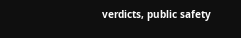verdicts, public safety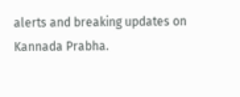alerts and breaking updates on Kannada Prabha.